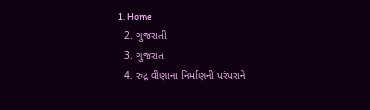1. Home
  2. ગુજરાતી
  3. ગુજરાત
  4. રુદ્ર વીણાના નિર્માણની પરંપરાને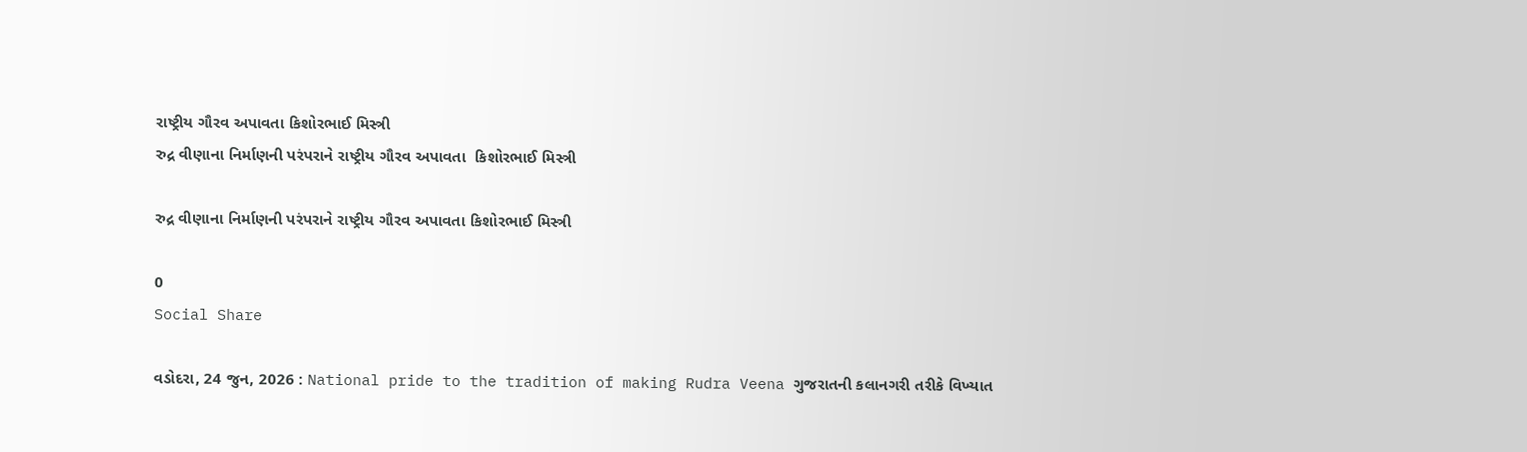રાષ્ટ્રીય ગૌરવ અપાવતા કિશોરભાઈ મિસ્ત્રી
રુદ્ર વીણાના નિર્માણની પરંપરાને રાષ્ટ્રીય ગૌરવ અપાવતા  કિશોરભાઈ મિસ્ત્રી

રુદ્ર વીણાના નિર્માણની પરંપરાને રાષ્ટ્રીય ગૌરવ અપાવતા કિશોરભાઈ મિસ્ત્રી

0
Social Share

વડોદરા, 24 જુન, 2026 : National pride to the tradition of making Rudra Veena ગુજરાતની કલાનગરી તરીકે વિખ્યાત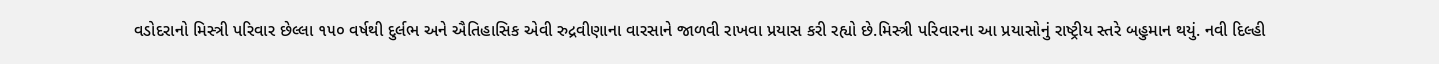વડોદરાનો મિસ્ત્રી પરિવાર છેલ્લા ૧૫૦ વર્ષથી દુર્લભ અને ઐતિહાસિક એવી રુદ્રવીણાના વારસાને જાળવી રાખવા પ્રયાસ કરી રહ્યો છે.મિસ્ત્રી પરિવારના આ પ્રયાસોનું રાષ્ટ્રીય સ્તરે બહુમાન થયું. નવી દિલ્હી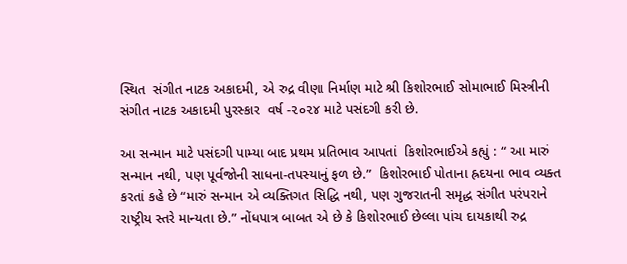સ્થિત  સંગીત નાટક અકાદમી, એ રુદ્ર વીણા નિર્માણ માટે શ્રી કિશોરભાઈ સોમાભાઈ મિસ્ત્રીની સંગીત નાટક અકાદમી પુરસ્કાર  વર્ષ -૨૦૨૪ માટે પસંદગી કરી છે.

આ સન્માન માટે પસંદગી પામ્યા બાદ પ્રથમ પ્રતિભાવ આપતાં  કિશોરભાઈએ કહ્યું : “ આ મારું સન્માન નથી, પણ પૂર્વજોની સાધના-તપસ્યાનું ફળ છે.”  કિશોરભાઈ પોતાના હ્રદયના ભાવ વ્યક્ત કરતાં કહે છે “મારું સન્માન એ વ્યક્તિગત સિદ્ધિ નથી, પણ ગુજરાતની સમૃદ્ધ સંગીત પરંપરાને રાષ્ટ્રીય સ્તરે માન્યતા છે.” નોંધપાત્ર બાબત એ છે કે કિશોરભાઈ છેલ્લા પાંચ દાયકાથી રુદ્ર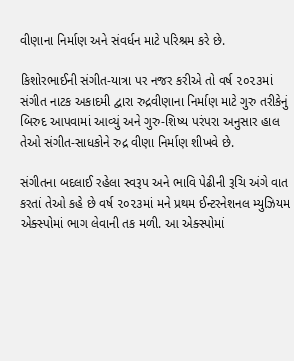વીણાના નિર્માણ અને સંવર્ધન માટે પરિશ્રમ કરે છે.

કિશોરભાઈની સંગીત-યાત્રા પર નજર કરીએ તો વર્ષ ૨૦૨૩માં સંગીત નાટક અકાદમી દ્વારા રુદ્રવીણાના નિર્માણ માટે ગુરુ તરીકેનું બિરુદ આપવામાં આવ્યું અને ગુરુ-શિષ્ય પરંપરા અનુસાર હાલ તેઓ સંગીત-સાધકોને રુદ્ર વીણા નિર્માણ શીખવે છે.

સંગીતના બદલાઈ રહેલા સ્વરૂપ અને ભાવિ પેઢીની રૂચિ અંગે વાત કરતાં તેઓ કહે છે વર્ષ ૨૦૨૩માં મને પ્રથમ ઈન્ટરનેશનલ મ્યુઝિયમ એક્સ્પોમાં ભાગ લેવાની તક મળી. આ એક્સ્પોમાં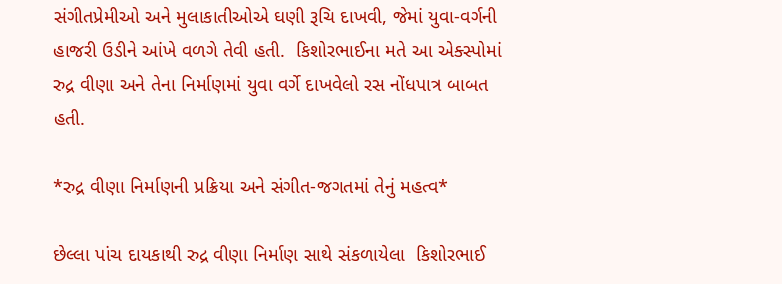સંગીતપ્રેમીઓ અને મુલાકાતીઓએ ઘણી રૂચિ દાખવી, જેમાં યુવા-વર્ગની હાજરી ઉડીને આંખે વળગે તેવી હતી.  કિશોરભાઈના મતે આ એક્સ્પોમાં રુદ્ર વીણા અને તેના નિર્માણમાં યુવા વર્ગે દાખવેલો રસ નોંધપાત્ર બાબત હતી.

*રુદ્ર વીણા નિર્માણની પ્રક્રિયા અને સંગીત-જગતમાં તેનું મહત્વ*

છેલ્લા પાંચ દાયકાથી રુદ્ર વીણા નિર્માણ સાથે સંકળાયેલા  કિશોરભાઈ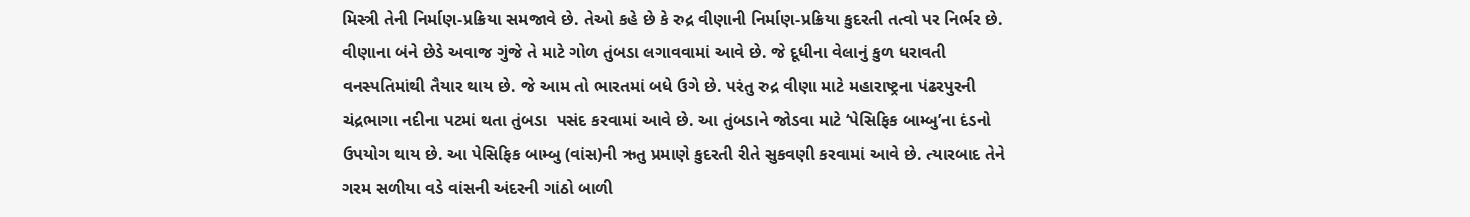મિસ્ત્રી તેની નિર્માણ-પ્રક્રિયા સમજાવે છે. તેઓ કહે છે કે રુદ્ર વીણાની નિર્માણ-પ્રક્રિયા કુદરતી તત્વો પર નિર્ભર છે. વીણાના બંને છેડે અવાજ ગુંજે તે માટે ગોળ તુંબડા લગાવવામાં આવે છે. જે દૂધીના વેલાનું કુળ ધરાવતી વનસ્પતિમાંથી તૈયાર થાય છે. જે આમ તો ભારતમાં બધે ઉગે છે. પરંતુ રુદ્ર વીણા માટે મહારાષ્ટ્રના પંઢરપુરની ચંદ્રભાગા નદીના પટમાં થતા તુંબડા  પસંદ કરવામાં આવે છે. આ તુંબડાને જોડવા માટે ‘પેસિફિક બામ્બુ’ના દંડનો ઉપયોગ થાય છે. આ પેસિફિક બામ્બુ (વાંસ)ની ઋતુ પ્રમાણે કુદરતી રીતે સુકવણી કરવામાં આવે છે. ત્યારબાદ તેને ગરમ સળીયા વડે વાંસની અંદરની ગાંઠો બાળી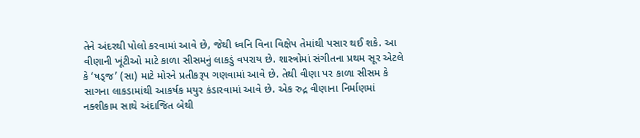તેને અંદરથી પોલો કરવામાં આવે છે, જેથી ધ્વનિ વિના વિક્ષેપ તેમાંથી પસાર થઈ શકે. આ વીણાની ખૂંટીઓ માટે કાળા સીસમનું લાકડું વપરાય છે. શાસ્ત્રોમાં સંગીતના પ્રથમ સૂર એટલે કે ‘ષડ્જ’ (સા) માટે મોરને પ્રતીકરૂપ ગણવામાં આવે છે. તેથી વીણા પર કાળા સીસમ કે સાગના લાકડામાંથી આકર્ષક મયુર કંડારવામાં આવે છે. એક રુદ્ર વીણાના નિર્માણમાં નક્શીકામ સાથે અંદાજિત બેથી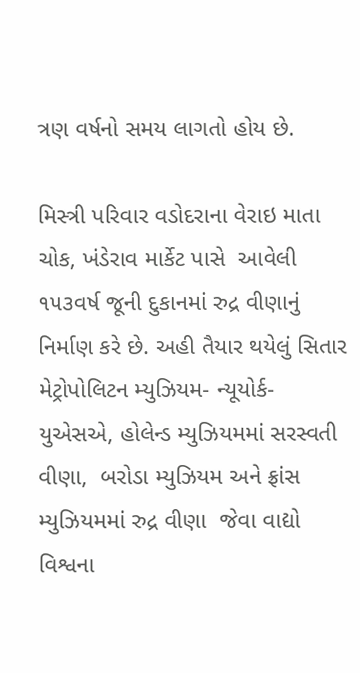ત્રણ વર્ષનો સમય લાગતો હોય છે.

મિસ્ત્રી પરિવાર વડોદરાના વેરાઇ માતા ચોક, ખંડેરાવ માર્કેટ પાસે  આવેલી ૧૫૩વર્ષ જૂની દુકાનમાં રુદ્ર વીણાનું નિર્માણ કરે છે. અહી તૈયાર થયેલું સિતાર મેટ્રોપોલિટન મ્યુઝિયમ- ન્યૂયોર્ક- યુએસએ, હોલેન્ડ મ્યુઝિયમમાં સરસ્વતી વીણા,  બરોડા મ્યુઝિયમ અને ફ્રાંસ મ્યુઝિયમમાં રુદ્ર વીણા  જેવા વાદ્યો વિશ્વના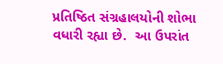પ્રતિષ્ઠિત સંગ્રહાલયોની શોભા વધારી રહ્યા છે.  આ ઉપરાંત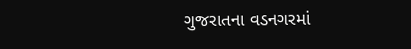ગુજરાતના વડનગરમાં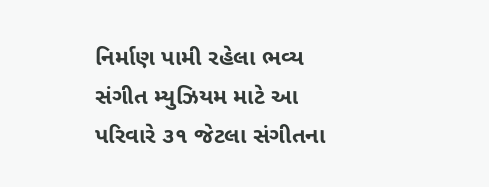નિર્માણ પામી રહેલા ભવ્ય સંગીત મ્યુઝિયમ માટે આ પરિવારે ૩૧ જેટલા સંગીતના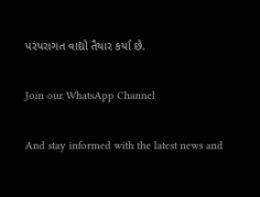પરંપરાગત વાદ્યો તૈયાર કર્યા છે.

Join our WhatsApp Channel

And stay informed with the latest news and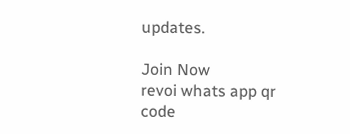updates.

Join Now
revoi whats app qr code